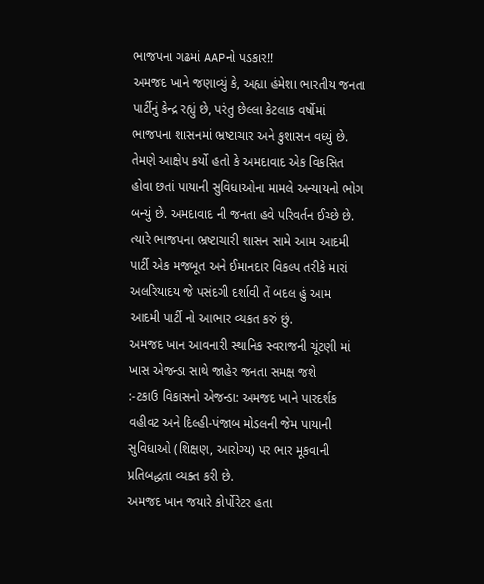ભાજપના ગઢમાં AAPનો પડકાર!!
અમજદ ખાને જણાવ્યું કે, અહ્યા હંમેશા ભારતીય જનતા પાર્ટીનું કેન્દ્ર રહ્યું છે, પરંતુ છેલ્લા કેટલાક વર્ષોમાં ભાજપના શાસનમાં ભ્રષ્ટાચાર અને કુશાસન વધ્યું છે. તેમણે આક્ષેપ કર્યો હતો કે અમદાવાદ એક વિકસિત હોવા છતાં પાયાની સુવિધાઓના મામલે અન્યાયનો ભોગ બન્યું છે. અમદાવાદ ની જનતા હવે પરિવર્તન ઈચ્છે છે. ત્યારે ભાજપના ભ્રષ્ટાચારી શાસન સામે આમ આદમી પાર્ટી એક મજબૂત અને ઈમાનદાર વિકલ્પ તરીકે મારાં અલરિયાદય જે પસંદગી દર્શાવી તેં બદલ હું આમ આદમી પાર્ટી નો આભાર વ્યકત કરું છું.
અમજદ ખાન આવનારી સ્થાનિક સ્વરાજની ચૂંટણી માં ખાસ એજન્ડા સાથે જાહેર જનતા સમક્ષ જશે
:-ટકાઉ વિકાસનો એજન્ડા: અમજદ ખાને પારદર્શક વહીવટ અને દિલ્હી-પંજાબ મોડલની જેમ પાયાની સુવિધાઓ (શિક્ષણ, આરોગ્ય) પર ભાર મૂકવાની પ્રતિબદ્ધતા વ્યક્ત કરી છે.
અમજદ ખાન જયારે કોર્પોરેટર હતા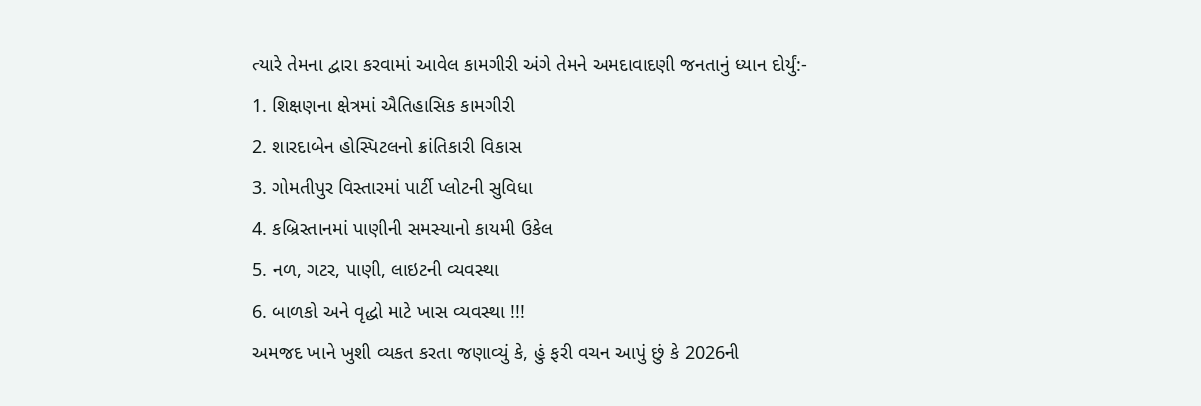ત્યારે તેમના દ્વારા કરવામાં આવેલ કામગીરી અંગે તેમને અમદાવાદણી જનતાનું ધ્યાન દોર્યું:-
1. શિક્ષણના ક્ષેત્રમાં ઐતિહાસિક કામગીરી
2. શારદાબેન હોસ્પિટલનો ક્રાંતિકારી વિકાસ
3. ગોમતીપુર વિસ્તારમાં પાર્ટી પ્લોટની સુવિધા
4. કબ્રિસ્તાનમાં પાણીની સમસ્યાનો કાયમી ઉકેલ
5. નળ, ગટર, પાણી, લાઇટની વ્યવસ્થા
6. બાળકો અને વૃદ્ધો માટે ખાસ વ્યવસ્થા !!!
અમજદ ખાને ખુશી વ્યકત કરતા જણાવ્યું કે, હું ફરી વચન આપું છું કે 2026ની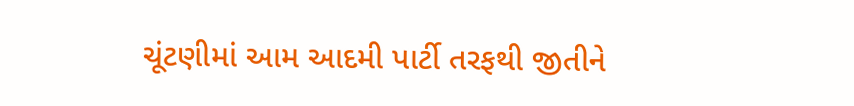ચૂંટણીમાં આમ આદમી પાર્ટી તરફથી જીતીને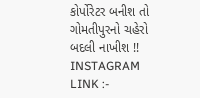કોર્પોરેટર બનીશ તો ગોમતીપુરનો ચહેરો બદલી નાખીશ !!
INSTAGRAM LINK :-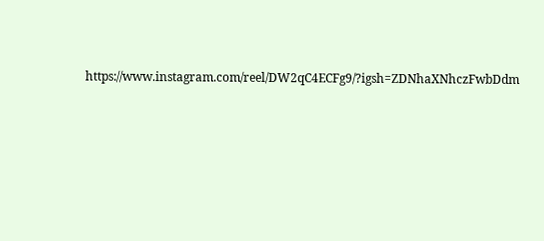https://www.instagram.com/reel/DW2qC4ECFg9/?igsh=ZDNhaXNhczFwbDdm